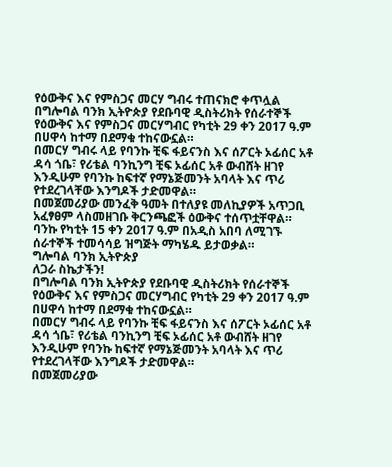የዕውቅና እና የምስጋና መርሃ ግብሩ ተጠናክሮ ቀጥሏል
በግሎባል ባንክ ኢትዮጵያ የደቡባዊ ዲስትሪክት የሰራተኞች የዕውቅና እና የምስጋና መርሃግብር የካቲት 29 ቀን 2017 ዓ.ም በሀዋሳ ከተማ በደማቁ ተከናውኗል።
በመርሃ ግብሩ ላይ የባንኩ ቺፍ ፋይናንስ እና ሰፖርት ኦፊሰር አቶ ዳሳ ጎቤ፣ የሪቴል ባንኪንግ ቺፍ ኦፊሰር አቶ ውብሸት ዘገየ እንዲሁም የባንኩ ከፍተኛ የማኔጅመንት አባላት እና ጥሪ የተደረገላቸው እንግዶች ታድመዋል።
በመጀመሪያው መንፈቅ ዓመት በተለያዩ መለኪያዎች አጥጋቢ አፈፃፀም ላስመዘገቡ ቅርንጫፎች ዕውቅና ተሰጥቷቸዋል።
ባንኩ የካቲት 15 ቀን 2017 ዓ.ም በአዲስ አበባ ለሚገኙ ሰራተኞች ተመሳሳይ ዝግጅት ማካሄዱ ይታወቃል።
ግሎባል ባንክ ኢትዮጵያ
ለጋራ ስኬታችን!
በግሎባል ባንክ ኢትዮጵያ የደቡባዊ ዲስትሪክት የሰራተኞች የዕውቅና እና የምስጋና መርሃግብር የካቲት 29 ቀን 2017 ዓ.ም በሀዋሳ ከተማ በደማቁ ተከናውኗል።
በመርሃ ግብሩ ላይ የባንኩ ቺፍ ፋይናንስ እና ሰፖርት ኦፊሰር አቶ ዳሳ ጎቤ፣ የሪቴል ባንኪንግ ቺፍ ኦፊሰር አቶ ውብሸት ዘገየ እንዲሁም የባንኩ ከፍተኛ የማኔጅመንት አባላት እና ጥሪ የተደረገላቸው እንግዶች ታድመዋል።
በመጀመሪያው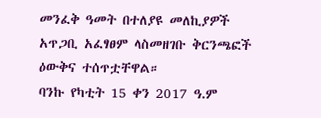መንፈቅ ዓመት በተለያዩ መለኪያዎች አጥጋቢ አፈፃፀም ላስመዘገቡ ቅርንጫፎች ዕውቅና ተሰጥቷቸዋል።
ባንኩ የካቲት 15 ቀን 2017 ዓ.ም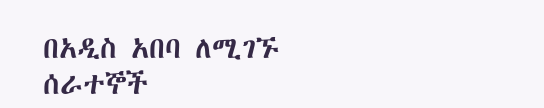በአዲስ አበባ ለሚገኙ ሰራተኞች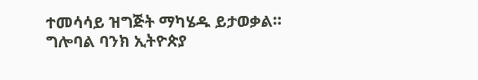ተመሳሳይ ዝግጅት ማካሄዱ ይታወቃል።
ግሎባል ባንክ ኢትዮጵያ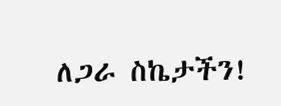ለጋራ ስኬታችን!